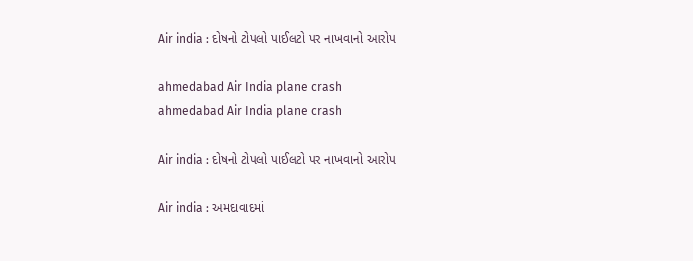Air india : દોષનો ટોપલો પાઈલટો પર નાખવાનો આરોપ

ahmedabad Air India plane crash
ahmedabad Air India plane crash

Air india : દોષનો ટોપલો પાઈલટો પર નાખવાનો આરોપ

Air india : અમદાવાદમાં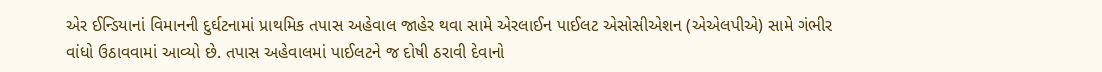એર ઈન્ડિયાનાં વિમાનની દુર્ઘટનામાં પ્રાથમિક તપાસ અહેવાલ જાહેર થવા સામે એરલાઈન પાઈલટ એસોસીએશન (એએલપીએ) સામે ગંભીર વાંધો ઉઠાવવામાં આવ્યો છે. તપાસ અહેવાલમાં પાઈલટને જ દોષી ઠરાવી દેવાનો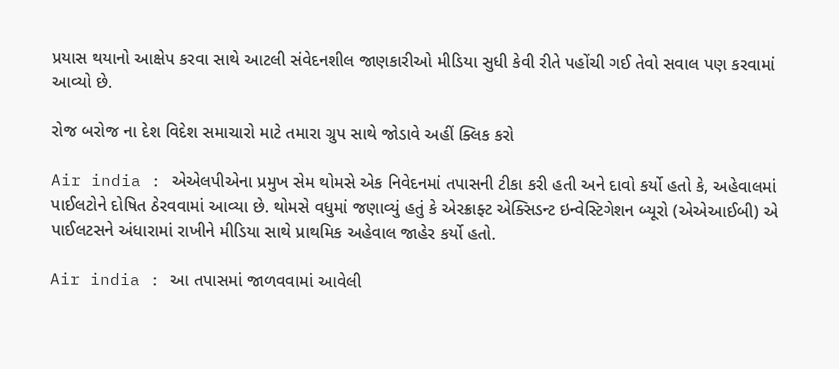પ્રયાસ થયાનો આક્ષેપ કરવા સાથે આટલી સંવેદનશીલ જાણકારીઓ મીડિયા સુધી કેવી રીતે પહોંચી ગઈ તેવો સવાલ પણ કરવામાં આવ્યો છે.

રોજ બરોજ ના દેશ વિદેશ સમાચારો માટે તમારા ગ્રુપ સાથે જોડાવે અહીં ક્લિક કરો

Air india : એએલપીએના પ્રમુખ સેમ થોમસે એક નિવેદનમાં તપાસની ટીકા કરી હતી અને દાવો કર્યો હતો કે, અહેવાલમાં પાઈલટોને દોષિત ઠેરવવામાં આવ્યા છે. થોમસે વધુમાં જણાવ્યું હતું કે એરક્રાફ્ટ એક્સિડન્ટ ઇન્વેસ્ટિગેશન બ્યૂરો (એએઆઈબી) એ પાઈલટસને અંધારામાં રાખીને મીડિયા સાથે પ્રાથમિક અહેવાલ જાહેર કર્યો હતો.

Air india : આ તપાસમાં જાળવવામાં આવેલી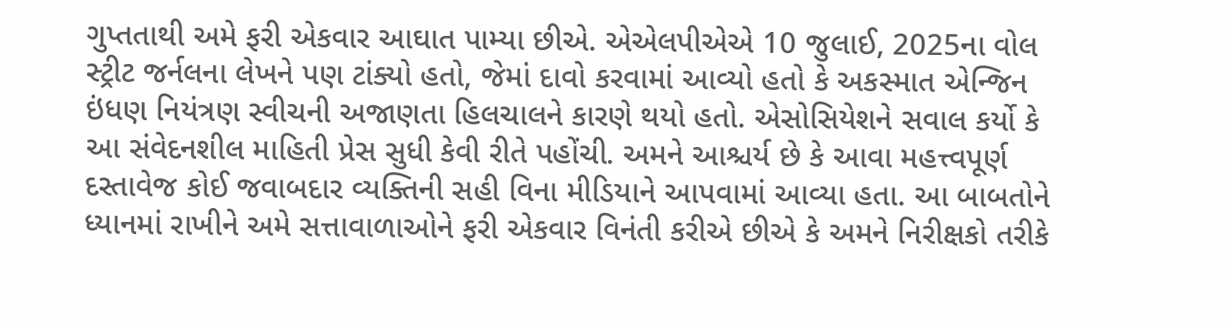ગુપ્તતાથી અમે ફરી એકવાર આઘાત પામ્યા છીએ. એએલપીએએ 10 જુલાઈ, 2025ના વોલ સ્ટ્રીટ જર્નલના લેખને પણ ટાંક્યો હતો, જેમાં દાવો કરવામાં આવ્યો હતો કે અકસ્માત એન્જિન ઇંધણ નિયંત્રણ સ્વીચની અજાણતા હિલચાલને કારણે થયો હતો. એસોસિયેશને સવાલ કર્યો કે આ સંવેદનશીલ માહિતી પ્રેસ સુધી કેવી રીતે પહોંચી. અમને આશ્ચર્ય છે કે આવા મહત્ત્વપૂર્ણ દસ્તાવેજ કોઈ જવાબદાર વ્યક્તિની સહી વિના મીડિયાને આપવામાં આવ્યા હતા. આ બાબતોને ધ્યાનમાં રાખીને અમે સત્તાવાળાઓને ફરી એકવાર વિનંતી કરીએ છીએ કે અમને નિરીક્ષકો તરીકે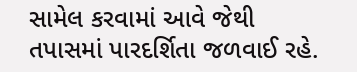સામેલ કરવામાં આવે જેથી તપાસમાં પારદર્શિતા જળવાઈ રહે.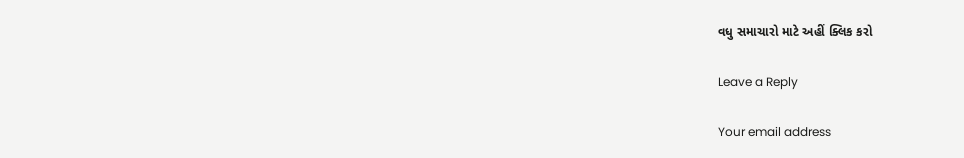વધુ સમાચારો માટે અહીં ક્લિક કરો

Leave a Reply

Your email address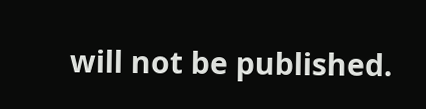will not be published.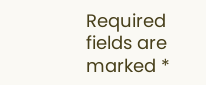Required fields are marked *